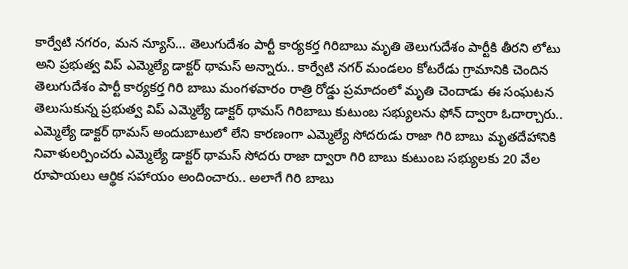కార్వేటి నగరం, మన న్యూస్… తెలుగుదేశం పార్టీ కార్యకర్త గిరిబాబు మృతి తెలుగుదేశం పార్టీకి తీరని లోటు అని ప్రభుత్వ విప్ ఎమ్మెల్యే డాక్టర్ థామస్ అన్నారు.. కార్వేటి నగర్ మండలం కోటరేడు గ్రామానికి చెందిన తెలుగుదేశం పార్టీ కార్యకర్త గిరి బాబు మంగళవారం రాత్రి రోడ్డు ప్రమాదంలో మృతి చెందాడు ఈ సంఘటన తెలుసుకున్న ప్రభుత్వ విప్ ఎమ్మెల్యే డాక్టర్ థామస్ గిరిబాబు కుటుంబ సభ్యులను ఫోన్ ద్వారా ఓదార్చారు.. ఎమ్మెల్యే డాక్టర్ థామస్ అందుబాటులో లేని కారణంగా ఎమ్మెల్యే సోదరుడు రాజా గిరి బాబు మృతదేహానికి నివాళులర్పించరు ఎమ్మెల్యే డాక్టర్ థామస్ సోదరు రాజా ద్వారా గిరి బాబు కుటుంబ సభ్యులకు 20 వేల రూపాయలు ఆర్థిక సహాయం అందించారు.. అలాగే గిరి బాబు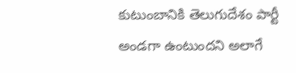కుటుంబానికి తెలుగుదేశం పార్టీ అండగా ఉంటుందని అలాగే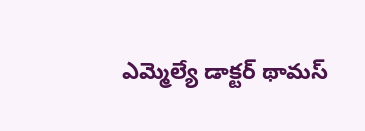ఎమ్మెల్యే డాక్టర్ థామస్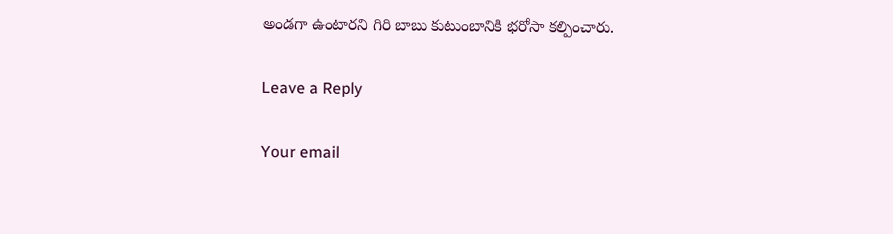అండగా ఉంటారని గిరి బాబు కుటుంబానికి భరోసా కల్పించారు.

Leave a Reply

Your email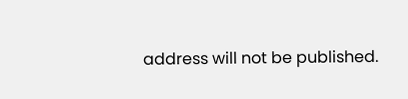address will not be published.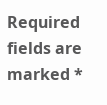Required fields are marked *